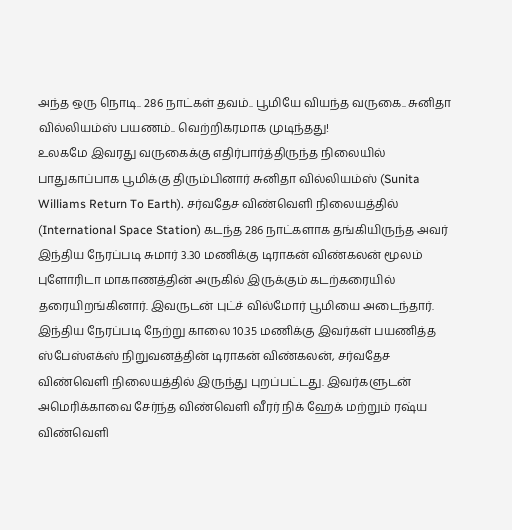அந்த ஒரு நொடி.. 286 நாட்கள் தவம்.. பூமியே வியந்த வருகை.. சுனிதா வில்லியம்ஸ் பயணம்.. வெற்றிகரமாக முடிந்தது!
உலகமே இவரது வருகைக்கு எதிர்பார்த்திருந்த நிலையில் பாதுகாப்பாக பூமிக்கு திரும்பினார் சுனிதா வில்லியம்ஸ் (Sunita Williams Return To Earth). சர்வதேச விண்வெளி நிலையத்தில் (International Space Station) கடந்த 286 நாட்களாக தங்கியிருந்த அவர் இந்திய நேரப்படி சுமார் 3.30 மணிக்கு டிராகன் விண்கலன் மூலம் புளோரிடா மாகாணத்தின் அருகில் இருக்கும் கடற்கரையில் தரையிறங்கினார். இவருடன் புட்ச் வில்மோர் பூமியை அடைந்தார்.
இந்திய நேரப்படி நேற்று காலை 10.35 மணிக்கு இவர்கள் பயணித்த ஸ்பேஸ்எக்ஸ் நிறுவனத்தின் டிராகன் விண்கலன், சர்வதேச விண்வெளி நிலையத்தில் இருந்து புறப்பட்டது. இவர்களுடன் அமெரிக்காவை சேர்ந்த விண்வெளி வீரர் நிக் ஹேக் மற்றும் ரஷ்ய விண்வெளி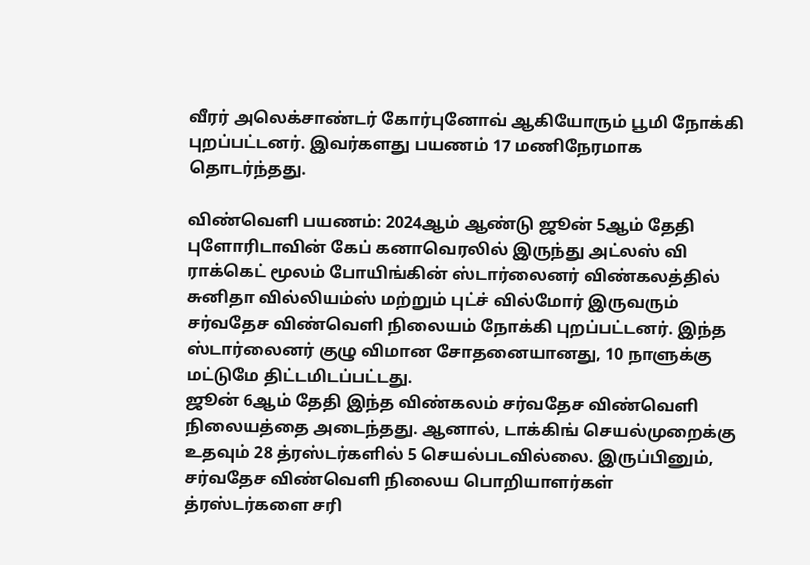வீரர் அலெக்சாண்டர் கோர்புனோவ் ஆகியோரும் பூமி நோக்கி புறப்பட்டனர். இவர்களது பயணம் 17 மணிநேரமாக தொடர்ந்தது.

விண்வெளி பயணம்: 2024ஆம் ஆண்டு ஜூன் 5ஆம் தேதி புளோரிடாவின் கேப் கனாவெரலில் இருந்து அட்லஸ் வி ராக்கெட் மூலம் போயிங்கின் ஸ்டார்லைனர் விண்கலத்தில் சுனிதா வில்லியம்ஸ் மற்றும் புட்ச் வில்மோர் இருவரும் சர்வதேச விண்வெளி நிலையம் நோக்கி புறப்பட்டனர். இந்த ஸ்டார்லைனர் குழு விமான சோதனையானது, 10 நாளுக்கு மட்டுமே திட்டமிடப்பட்டது.
ஜூன் 6ஆம் தேதி இந்த விண்கலம் சர்வதேச விண்வெளி நிலையத்தை அடைந்தது. ஆனால், டாக்கிங் செயல்முறைக்கு உதவும் 28 த்ரஸ்டர்களில் 5 செயல்படவில்லை. இருப்பினும், சர்வதேச விண்வெளி நிலைய பொறியாளர்கள் த்ரஸ்டர்களை சரி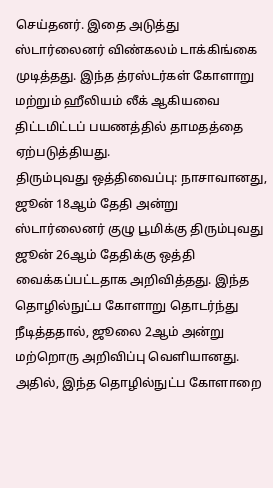செய்தனர். இதை அடுத்து ஸ்டார்லைனர் விண்கலம் டாக்கிங்கை முடித்தது. இந்த த்ரஸ்டர்கள் கோளாறு மற்றும் ஹீலியம் லீக் ஆகியவை திட்டமிட்டப் பயணத்தில் தாமதத்தை ஏற்படுத்தியது.
திரும்புவது ஒத்திவைப்பு: நாசாவானது, ஜூன் 18ஆம் தேதி அன்று ஸ்டார்லைனர் குழு பூமிக்கு திரும்புவது ஜூன் 26ஆம் தேதிக்கு ஒத்தி வைக்கப்பட்டதாக அறிவித்தது. இந்த தொழில்நுட்ப கோளாறு தொடர்ந்து நீடித்ததால், ஜூலை 2ஆம் அன்று மற்றொரு அறிவிப்பு வெளியானது. அதில், இந்த தொழில்நுட்ப கோளாறை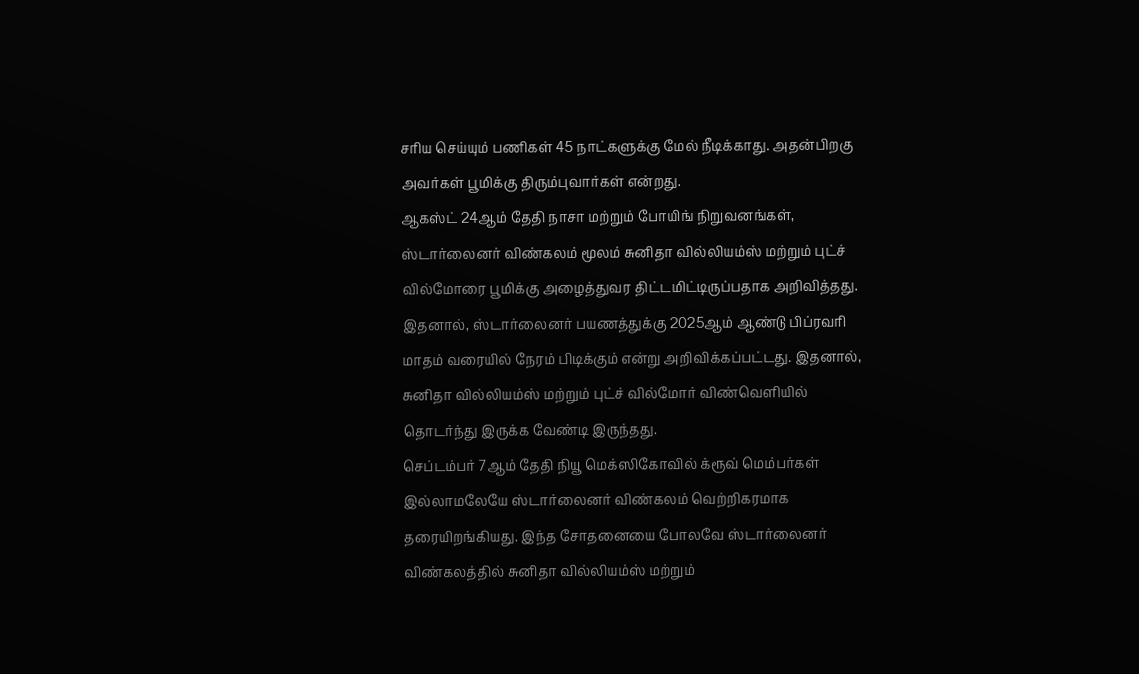சரிய செய்யும் பணிகள் 45 நாட்களுக்கு மேல் நீடிக்காது. அதன்பிறகு அவர்கள் பூமிக்கு திரும்புவார்கள் என்றது.
ஆகஸ்ட் 24ஆம் தேதி நாசா மற்றும் போயிங் நிறுவனங்கள், ஸ்டார்லைனர் விண்கலம் மூலம் சுனிதா வில்லியம்ஸ் மற்றும் புட்ச் வில்மோரை பூமிக்கு அழைத்துவர திட்டமிட்டிருப்பதாக அறிவித்தது. இதனால், ஸ்டார்லைனர் பயணத்துக்கு 2025ஆம் ஆண்டு பிப்ரவரி மாதம் வரையில் நேரம் பிடிக்கும் என்று அறிவிக்கப்பட்டது. இதனால், சுனிதா வில்லியம்ஸ் மற்றும் புட்ச் வில்மோர் விண்வெளியில் தொடர்ந்து இருக்க வேண்டி இருந்தது.
செப்டம்பர் 7ஆம் தேதி நியூ மெக்ஸிகோவில் க்ரூவ் மெம்பர்கள் இல்லாமலேயே ஸ்டார்லைனர் விண்கலம் வெற்றிகரமாக தரையிறங்கியது. இந்த சோதனையை போலவே ஸ்டார்லைனர் விண்கலத்தில் சுனிதா வில்லியம்ஸ் மற்றும்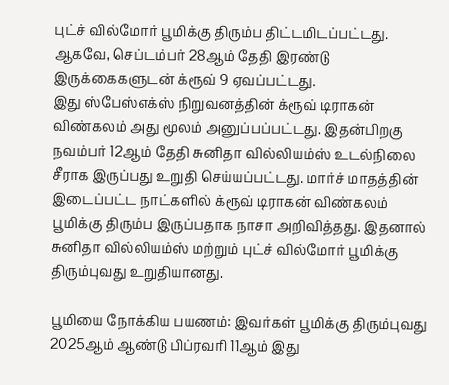புட்ச் வில்மோர் பூமிக்கு திரும்ப திட்டமிடப்பட்டது. ஆகவே, செப்டம்பர் 28ஆம் தேதி இரண்டு இருக்கைகளுடன் க்ரூவ் 9 ஏவப்பட்டது.
இது ஸ்பேஸ்எக்ஸ் நிறுவனத்தின் க்ரூவ் டிராகன் விண்கலம் அது மூலம் அனுப்பப்பட்டது. இதன்பிறகு நவம்பர் 12ஆம் தேதி சுனிதா வில்லியம்ஸ் உடல்நிலை சீராக இருப்பது உறுதி செய்யப்பட்டது. மார்ச் மாதத்தின் இடைப்பட்ட நாட்களில் க்ரூவ் டிராகன் விண்கலம் பூமிக்கு திரும்ப இருப்பதாக நாசா அறிவித்தது. இதனால் சுனிதா வில்லியம்ஸ் மற்றும் புட்ச் வில்மோர் பூமிக்கு திரும்புவது உறுதியானது.

பூமியை நோக்கிய பயணம்: இவர்கள் பூமிக்கு திரும்புவது 2025ஆம் ஆண்டு பிப்ரவரி 11ஆம் இது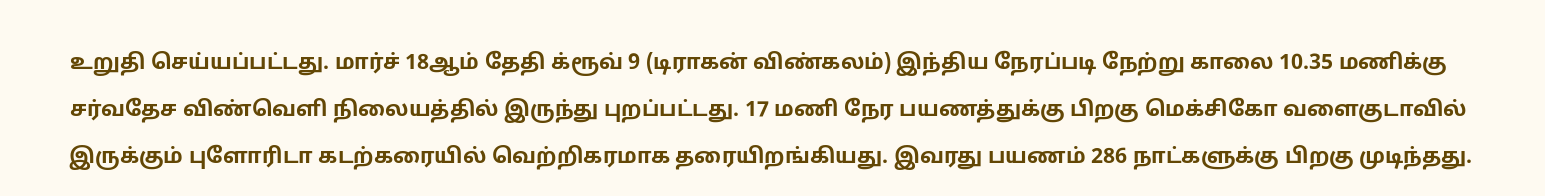உறுதி செய்யப்பட்டது. மார்ச் 18ஆம் தேதி க்ரூவ் 9 (டிராகன் விண்கலம்) இந்திய நேரப்படி நேற்று காலை 10.35 மணிக்கு சர்வதேச விண்வெளி நிலையத்தில் இருந்து புறப்பட்டது. 17 மணி நேர பயணத்துக்கு பிறகு மெக்சிகோ வளைகுடாவில் இருக்கும் புளோரிடா கடற்கரையில் வெற்றிகரமாக தரையிறங்கியது. இவரது பயணம் 286 நாட்களுக்கு பிறகு முடிந்தது.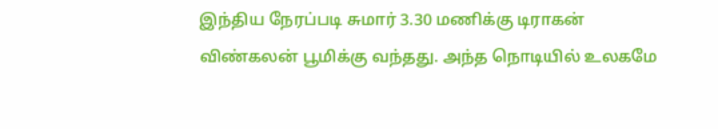இந்திய நேரப்படி சுமார் 3.30 மணிக்கு டிராகன் விண்கலன் பூமிக்கு வந்தது. அந்த நொடியில் உலகமே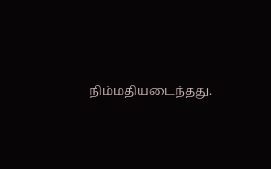நிம்மதியடைந்தது.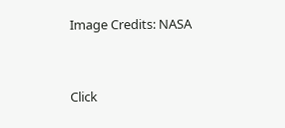Image Credits: NASA


Click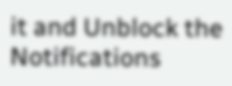it and Unblock the Notifications